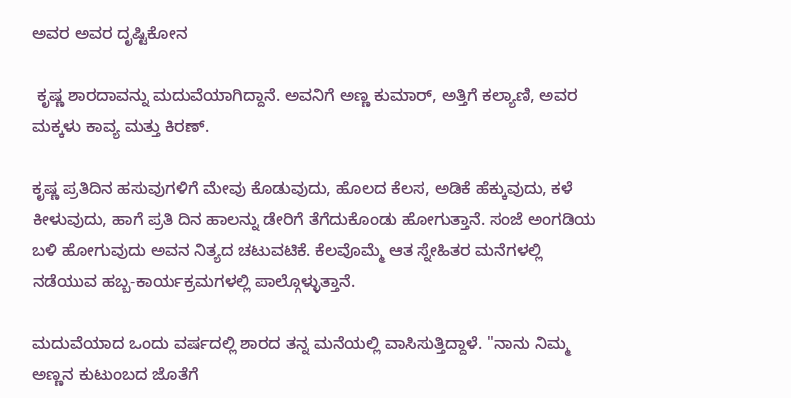ಅವರ ಅವರ ದೃಷ್ಟಿಕೋನ

 ಕೃಷ್ಣ ಶಾರದಾವನ್ನು ಮದುವೆಯಾಗಿದ್ದಾನೆ. ಅವನಿಗೆ ಅಣ್ಣ ಕುಮಾರ್, ಅತ್ತಿಗೆ ಕಲ್ಯಾಣಿ, ಅವರ ಮಕ್ಕಳು ಕಾವ್ಯ ಮತ್ತು ಕಿರಣ್.

ಕೃಷ್ಣ ಪ್ರತಿದಿನ ಹಸುವುಗಳಿಗೆ ಮೇವು ಕೊಡುವುದು, ಹೊಲದ ಕೆಲಸ, ಅಡಿಕೆ ಹೆಕ್ಕುವುದು, ಕಳೆ ಕೀಳುವುದು, ಹಾಗೆ ಪ್ರತಿ ದಿನ ಹಾಲನ್ನು ಡೇರಿಗೆ ತೆಗೆದುಕೊಂಡು ಹೋಗುತ್ತಾನೆ. ಸಂಜೆ ಅಂಗಡಿಯ ಬಳಿ ಹೋಗುವುದು ಅವನ ನಿತ್ಯದ ಚಟುವಟಿಕೆ. ಕೆಲವೊಮ್ಮೆ ಆತ ಸ್ನೇಹಿತರ ಮನೆಗಳಲ್ಲಿ ನಡೆಯುವ ಹಬ್ಬ-ಕಾರ್ಯಕ್ರಮಗಳಲ್ಲಿ ಪಾಲ್ಗೊಳ್ಳುತ್ತಾನೆ.

ಮದುವೆಯಾದ ಒಂದು ವರ್ಷದಲ್ಲಿ ಶಾರದ ತನ್ನ ಮನೆಯಲ್ಲಿ ವಾಸಿಸುತ್ತಿದ್ದಾಳೆ. "ನಾನು ನಿಮ್ಮ ಅಣ್ಣನ ಕುಟುಂಬದ ಜೊತೆಗೆ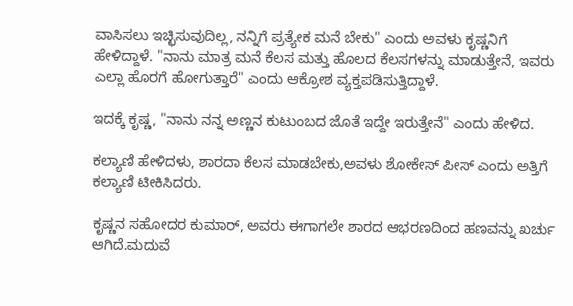ವಾಸಿಸಲು ಇಚ್ಛಿಸುವುದಿಲ್ಲ, ನನ್ನಿಗೆ ಪ್ರತ್ಯೇಕ ಮನೆ ಬೇಕು" ಎಂದು ಅವಳು ಕೃಷ್ಣನಿಗೆ ಹೇಳಿದ್ದಾಳೆ. "ನಾನು ಮಾತ್ರ ಮನೆ ಕೆಲಸ ಮತ್ತು ಹೊಲದ ಕೆಲಸಗಳನ್ನು ಮಾಡುತ್ತೇನೆ, ಇವರು ಎಲ್ಲಾ ಹೊರಗೆ ಹೋಗುತ್ತಾರೆ" ಎಂದು ಆಕ್ರೋಶ ವ್ಯಕ್ತಪಡಿಸುತ್ತಿದ್ದಾಳೆ.

ಇದಕ್ಕೆ ಕೃಷ್ಣ, "ನಾನು ನನ್ನ ಅಣ್ಣನ ಕುಟುಂಬದ ಜೊತೆ ಇದ್ದೇ ಇರುತ್ತೇನೆ" ಎಂದು ಹೇಳಿದ.

ಕಲ್ಯಾಣಿ ಹೇಳಿದಳು, ಶಾರದಾ ಕೆಲಸ ಮಾಡಬೇಕು,ಅವಳು ಶೋಕೇಸ್ ಪೀಸ್‌ ಎಂದು ಅತ್ತಿಗೆ ಕಲ್ಯಾಣಿ ಟೀಕಿಸಿದರು.

ಕೃಷ್ಣನ ಸಹೋದರ ಕುಮಾರ್, ಅವರು ಈಗಾಗಲೇ ಶಾರದ ಆಭರಣದಿಂದ ಹಣವನ್ನು ಖರ್ಚು ಆಗಿದೆ.ಮದುವೆ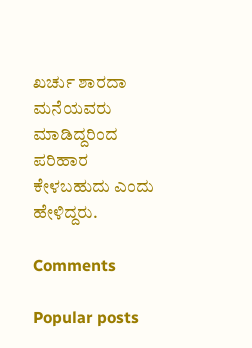ಖರ್ಚು ಶಾರದಾ ಮನೆಯವರು ಮಾಡಿದ್ದರಿಂದ ಪರಿಹಾರ ಕೇಳಬಹುದು ಎಂದು ಹೇಳಿದ್ದರು.

Comments

Popular posts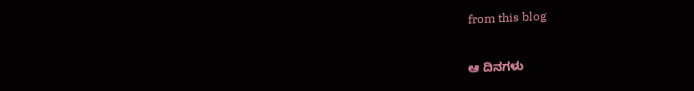from this blog

ಆ ದಿನಗಳು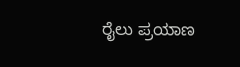ರೈಲು ಪ್ರಯಾಣ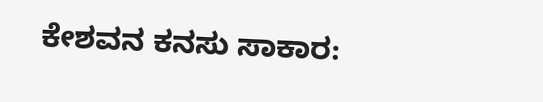ಕೇಶವನ ಕನಸು ಸಾಕಾರ: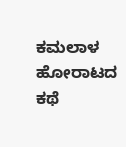ಕಮಲಾಳ ಹೋರಾಟದ ಕಥೆ